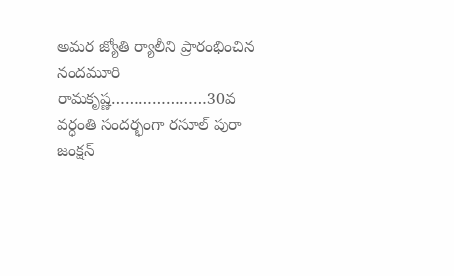అమర జ్యోతి ర్యాలీని ప్రారంభించిన నందమూరి రామకృష్ణ…………………30వ వర్ధంతి సందర్భంగా రసూల్ పురా జంక్షన్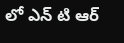లో ఎన్ టి ఆర్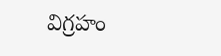విగ్రహం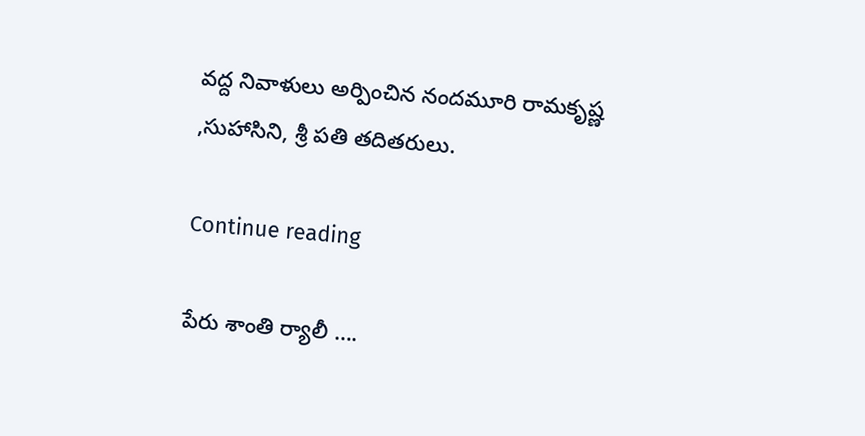వద్ద నివాళులు అర్పించిన నందమూరి రామకృష్ణ ,సుహాసిని, శ్రీ పతి తదితరులు.

Continue reading

పేరు శాంతి ర్యాలీ ….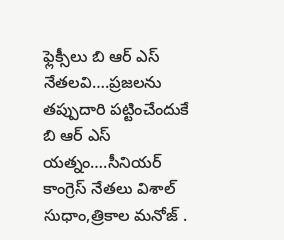ఫ్లెక్సీలు బి ఆర్ ఎస్ నేతలవి….ప్రజలను తప్పుదారి పట్టించేందుకే బి ఆర్ ఎస్ యత్నం….సీనియర్ కాంగ్రెస్ నేతలు విశాల్ సుధాం,త్రికాల మనోజ్ .